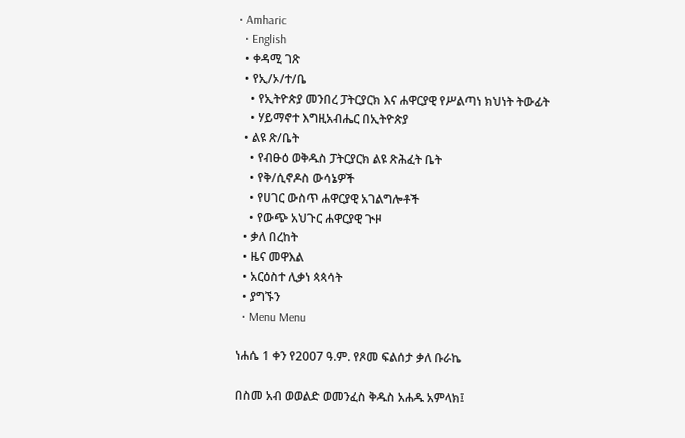• Amharic
  • English
  • ቀዳሚ ገጽ
  • የኢ/ኦ/ተ/ቤ
    • የኢትዮጵያ መንበረ ፓትርያርክ እና ሐዋርያዊ የሥልጣነ ክህነት ትውፊት
    • ሃይማኖተ እግዚአብሔር በኢትዮጵያ
  • ልዩ ጽ/ቤት
    • የብፁዕ ወቅዱስ ፓትርያርክ ልዩ ጽሕፈት ቤት
    • የቅ/ሲኖዶስ ውሳኔዎች
    • የሀገር ውስጥ ሐዋርያዊ አገልግሎቶች
    • የውጭ አህጉር ሐዋርያዊ ጒዞ
  • ቃለ በረከት
  • ዜና መዋእል
  • አርዕስተ ሊቃነ ጳጳሳት
  • ያግኙን
  • Menu Menu

ነሐሴ 1 ቀን የ2007 ዓ.ም. የጾመ ፍልሰታ ቃለ ቡራኬ

በስመ አብ ወወልድ ወመንፈስ ቅዱስ አሐዱ አምላክ፤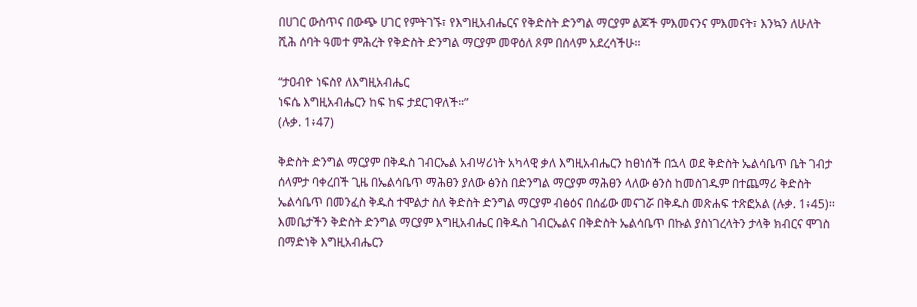በሀገር ውስጥና በውጭ ሀገር የምትገኙ፣ የእግዚአብሔርና የቅድስት ድንግል ማርያም ልጆች ምእመናንና ምእመናት፣ እንኳን ለሁለት ሺሕ ሰባት ዓመተ ምሕረት የቅድስት ድንግል ማርያም መዋዕለ ጾም በሰላም አደረሳችሁ፡፡

“ታዐብዮ ነፍስየ ለእግዚአብሔር
ነፍሴ እግዚአብሔርን ከፍ ከፍ ታደርገዋለች።”
(ሉቃ. 1፥47)

ቅድስት ድንግል ማርያም በቅዱስ ገብርኤል አብሣሪነት አካላዊ ቃለ እግዚአብሔርን ከፀነሰች በኋላ ወደ ቅድስት ኤልሳቤጥ ቤት ገብታ ሰላምታ ባቀረበች ጊዜ በኤልሳቤጥ ማሕፀን ያለው ፅንስ በድንግል ማርያም ማሕፀን ላለው ፅንስ ከመስገዱም በተጨማሪ ቅድስት ኤልሳቤጥ በመንፈስ ቅዱስ ተሞልታ ስለ ቅድስት ድንግል ማርያም ብፅዕና በሰፊው መናገሯ በቅዱስ መጽሐፍ ተጽፎአል (ሉቃ. 1፥45)፡፡ እመቤታችን ቅድስት ድንግል ማርያም እግዚአብሔር በቅዱስ ገብርኤልና በቅድስት ኤልሳቤጥ በኩል ያስነገረላትን ታላቅ ክብርና ሞገስ በማድነቅ እግዚአብሔርን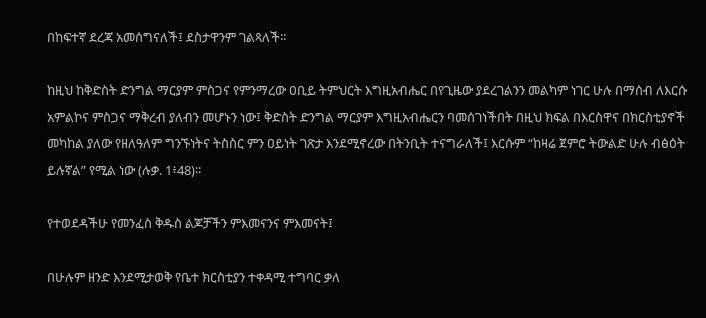በከፍተኛ ደረጃ አመሰግናለች፤ ደስታዋንም ገልጻለች፡፡

ከዚህ ከቅድስት ድንግል ማርያም ምስጋና የምንማረው ዐቢይ ትምህርት እግዚአብሔር በየጊዜው ያደረገልንን መልካም ነገር ሁሉ በማሰብ ለእርሱ አምልኮና ምስጋና ማቅረብ ያለብን መሆኑን ነው፤ ቅድስት ድንግል ማርያም እግዚአብሔርን ባመሰገነችበት በዚህ ክፍል በእርስዋና በክርስቲያኖች መካከል ያለው የዘለዓለም ግንኙነትና ትስስር ምን ዐይነት ገጽታ እንደሚኖረው በትንቢት ተናግራለች፤ እርሱም “ከዛሬ ጀምሮ ትውልድ ሁሉ ብፅዕት ይሉኛል” የሚል ነው (ሉቃ. 1፥48)፡፡

የተወደዳችሁ የመንፈስ ቅዱስ ልጆቻችን ምእመናንና ምእመናት፤

በሁሉም ዘንድ እንደሚታወቅ የቤተ ክርስቲያን ተቀዳሚ ተግባር ቃለ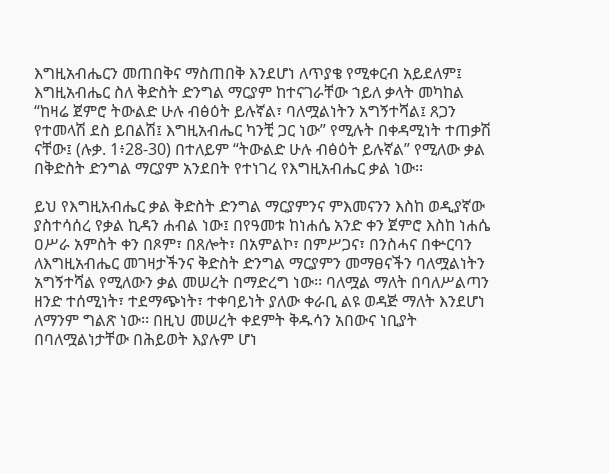እግዚአብሔርን መጠበቅና ማስጠበቅ እንደሆነ ለጥያቄ የሚቀርብ አይደለም፤ እግዚአብሔር ስለ ቅድስት ድንግል ማርያም ከተናገራቸው ኀይለ ቃላት መካከል “ከዛሬ ጀምሮ ትውልድ ሁሉ ብፅዕት ይሉኛል፣ ባለሟልነትን አግኝተሻል፤ ጸጋን የተመላሽ ደስ ይበልሽ፤ እግዚአብሔር ካንቺ ጋር ነው” የሚሉት በቀዳሚነት ተጠቃሽ ናቸው፤ (ሉቃ. 1፥28-30) በተለይም “ትውልድ ሁሉ ብፅዕት ይሉኛል” የሚለው ቃል በቅድስት ድንግል ማርያም አንደበት የተነገረ የእግዚአብሔር ቃል ነው፡፡

ይህ የእግዚአብሔር ቃል ቅድስት ድንግል ማርያምንና ምእመናንን እስከ ወዲያኛው ያስተሳሰረ የቃል ኪዳን ሐብል ነው፤ በየዓመቱ ከነሐሴ አንድ ቀን ጀምሮ እስከ ነሐሴ ዐሥራ አምስት ቀን በጾም፣ በጸሎት፣ በአምልኮ፣ በምሥጋና፣ በንስሓና በቍርባን ለእግዚአብሔር መገዛታችንና ቅድስት ድንግል ማርያምን መማፀናችን ባለሟልነትን አግኝተሻል የሚለውን ቃል መሠረት በማድረግ ነው፡፡ ባለሟል ማለት በባለሥልጣን ዘንድ ተሰሚነት፣ ተደማጭነት፣ ተቀባይነት ያለው ቀራቢ ልዩ ወዳጅ ማለት እንደሆነ ለማንም ግልጽ ነው፡፡ በዚህ መሠረት ቀደምት ቅዱሳን አበውና ነቢያት በባለሟልነታቸው በሕይወት እያሉም ሆነ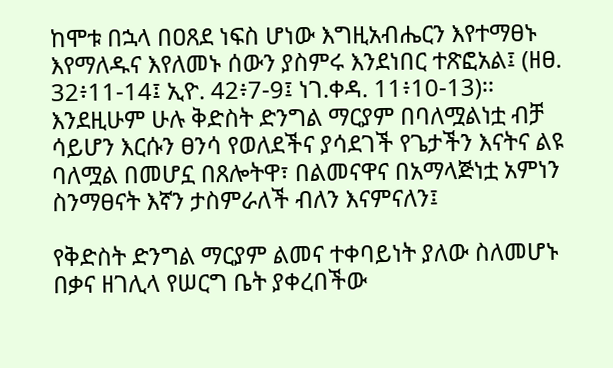ከሞቱ በኋላ በዐጸደ ነፍስ ሆነው እግዚአብሔርን እየተማፀኑ እየማለዱና እየለመኑ ሰውን ያስምሩ እንደነበር ተጽፎአል፤ (ዘፀ. 32፥11-14፤ ኢዮ. 42፥7-9፤ ነገ.ቀዳ. 11፥10-13)፡፡ እንደዚሁም ሁሉ ቅድስት ድንግል ማርያም በባለሟልነቷ ብቻ ሳይሆን እርሱን ፀንሳ የወለደችና ያሳደገች የጌታችን እናትና ልዩ ባለሟል በመሆኗ በጸሎትዋ፣ በልመናዋና በአማላጅነቷ አምነን ስንማፀናት እኛን ታስምራለች ብለን እናምናለን፤

የቅድስት ድንግል ማርያም ልመና ተቀባይነት ያለው ስለመሆኑ በቃና ዘገሊላ የሠርግ ቤት ያቀረበችው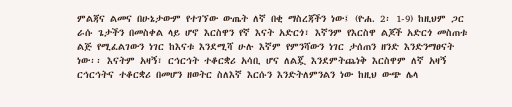ምልጃና ልመና በሁኔታውም የተገኘው ውጤት ለኛ በቂ ማስረጃችን ነው፤ (ዮሐ. 2፡ 1-9) ከዚህም ጋር ራሱ ጌታችን በመስቀል ላይ ሆኖ እርስዋን የኛ እናት አድርጎ፣ እኛንም የእርስዋ ልጆች አድርጎ መስጠቱ ልጅ የሚፈልገውን ነገር ከእናቱ እንደሚሻ ሁሉ እኛም የምንሻውን ነገር ታሰጠን ዘንድ እንድንማፀናት ነው፡፡ እናትም አዛኝ፣ ርኅርኅት ተቆርቋሪ አሳቢ ሆና ለልጇ እንደምትጨነቅ እርስዋም ለኛ አዛኝ ርኅርኅትና ተቆርቋሪ በመሆን ዘወትር ስለእኛ እርሱን እንድትለምንልን ነው ከዚህ ውጭ ሌላ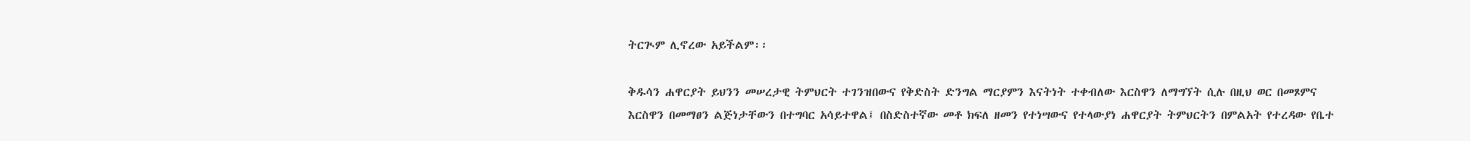ትርጒም ሊኖረው አይችልም፡፡

ቅዱሳን ሐዋርያት ይህንን መሠረታዊ ትምህርት ተገንዝበውና የቅድስት ድንግል ማርያምን እናትነት ተቀብለው እርስዋን ለማግኘት ሲሉ በዚህ ወር በመጾምና እርስዋን በመማፀን ልጅነታቸውን በተግባር አሳይተዋል፤ በስድስተኛው መቶ ክፍለ ዘመን የተነሣውና የተላውያነ ሐዋርያት ትምህርትን በምልአት የተረዳው የቤተ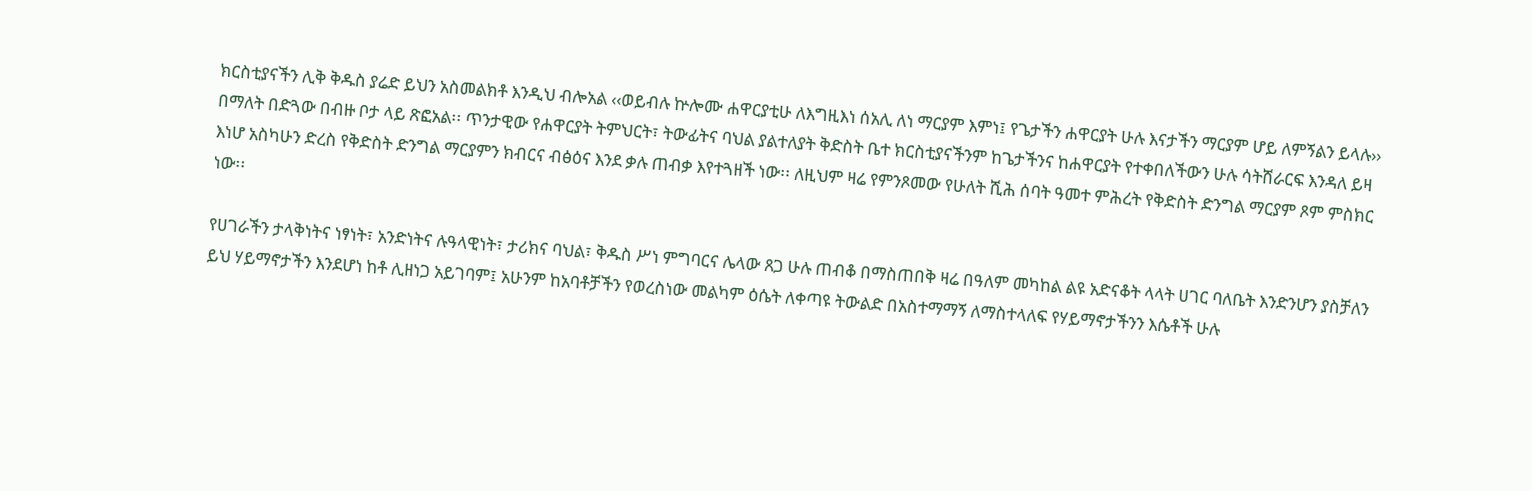ክርስቲያናችን ሊቅ ቅዱስ ያሬድ ይህን አስመልክቶ እንዲህ ብሎአል ‹‹ወይብሉ ኵሎሙ ሐዋርያቲሁ ለእግዚእነ ሰአሊ ለነ ማርያም እምነ፤ የጌታችን ሐዋርያት ሁሉ እናታችን ማርያም ሆይ ለምኝልን ይላሉ›› በማለት በድጓው በብዙ ቦታ ላይ ጽፎአል፡፡ ጥንታዊው የሐዋርያት ትምህርት፣ ትውፊትና ባህል ያልተለያት ቅድስት ቤተ ክርስቲያናችንም ከጌታችንና ከሐዋርያት የተቀበለችውን ሁሉ ሳትሸራርፍ እንዳለ ይዛ እነሆ አስካሁን ድረስ የቅድስት ድንግል ማርያምን ክብርና ብፅዕና እንደ ቃሉ ጠብቃ እየተጓዘች ነው፡፡ ለዚህም ዛሬ የምንጾመው የሁለት ሺሕ ሰባት ዓመተ ምሕረት የቅድስት ድንግል ማርያም ጾም ምስክር ነው፡፡

የሀገራችን ታላቅነትና ነፃነት፣ አንድነትና ሉዓላዊነት፣ ታሪክና ባህል፣ ቅዱስ ሥነ ምግባርና ሌላው ጸጋ ሁሉ ጠብቆ በማስጠበቅ ዛሬ በዓለም መካከል ልዩ አድናቆት ላላት ሀገር ባለቤት እንድንሆን ያስቻለን ይህ ሃይማኖታችን እንደሆነ ከቶ ሊዘነጋ አይገባም፤ አሁንም ከአባቶቻችን የወረስነው መልካም ዕሴት ለቀጣዩ ትውልድ በአስተማማኝ ለማስተላለፍ የሃይማኖታችንን እሴቶች ሁሉ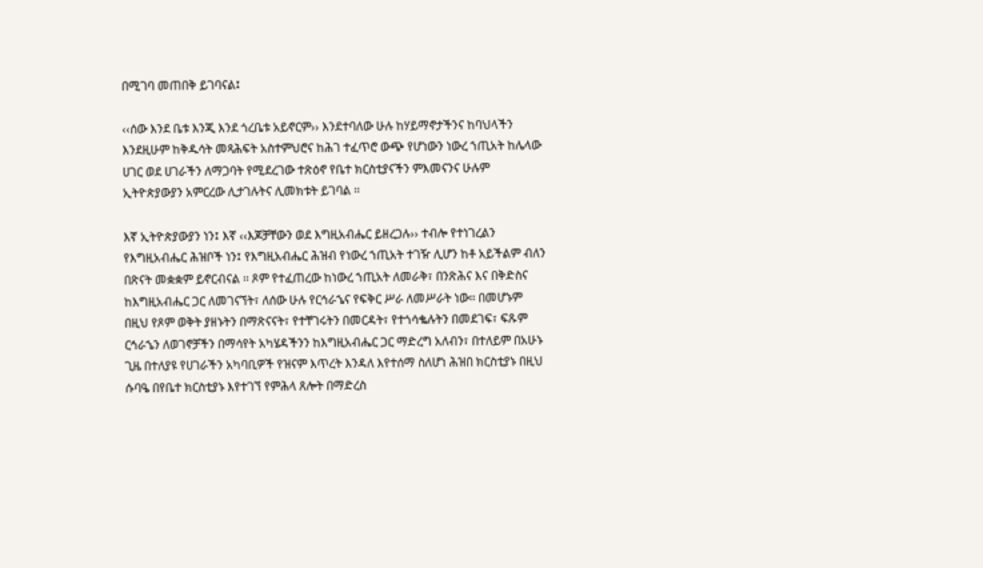በሚገባ መጠበቅ ይገባናል፤

‹‹ሰው እንደ ቤቱ እንጂ እንደ ጎረቤቱ አይኖርም›› እንደተባለው ሁሉ ከሃይማኖታችንና ከባህላችን እንደዚሁም ከቅዱሳት መጻሕፍት አስተምህሮና ከሕገ ተፈጥሮ ውጭ የሆነውን ነውረ ኀጢአት ከሌላው ሀገር ወደ ሀገራችን ለማጋባት የሚደረገው ተጽዕኖ የቤተ ክርስቲያናችን ምእመናንና ሁሉም ኢትዮጵያውያን አምርረው ሊታገሉትና ሊመክቱት ይገባል ፡፡

እኛ ኢትዮጵያውያን ነን፤ እኛ ‹‹እጆቻቸውን ወደ እግዚአብሔር ይዘረጋሉ›› ተብሎ የተነገረልን የእግዚአብሔር ሕዝቦች ነን፤ የእግዚአብሔር ሕዝብ የነውረ ኀጢአት ተገዥ ሊሆን ከቶ አይችልም ብለን በጽናት መቋቋም ይኖርብናል ፡፡ ጾም የተፈጠረው ከነውረ ኀጢአት ለመራቅ፣ በንጽሕና እና በቅድስና ከእግዚአብሔር ጋር ለመገናኘት፣ ለሰው ሁሉ የርኅራኄና የፍቅር ሥራ ለመሥራት ነው፡፡ በመሆኑም በዚህ የጾም ወቅት ያዘኑትን በማጽናናት፣ የተቸገሩትን በመርዳት፣ የተጎሳቈሉትን በመደገፍ፣ ፍጹም ርኅራኄን ለወገኖቻችን በማሳየት አካሄዳችንን ከእግዚአብሔር ጋር ማድረግ አለብን፣ በተለይም በአሁኑ ጊዜ በተለያዩ የሀገራችን አካባቢዎች የዝናም እጥረት እንዳለ እየተሰማ ስለሆነ ሕዝበ ክርስቲያኑ በዚህ ሱባዔ በየቤተ ክርስቲያኑ እየተገኘ የምሕላ ጸሎት በማድረስ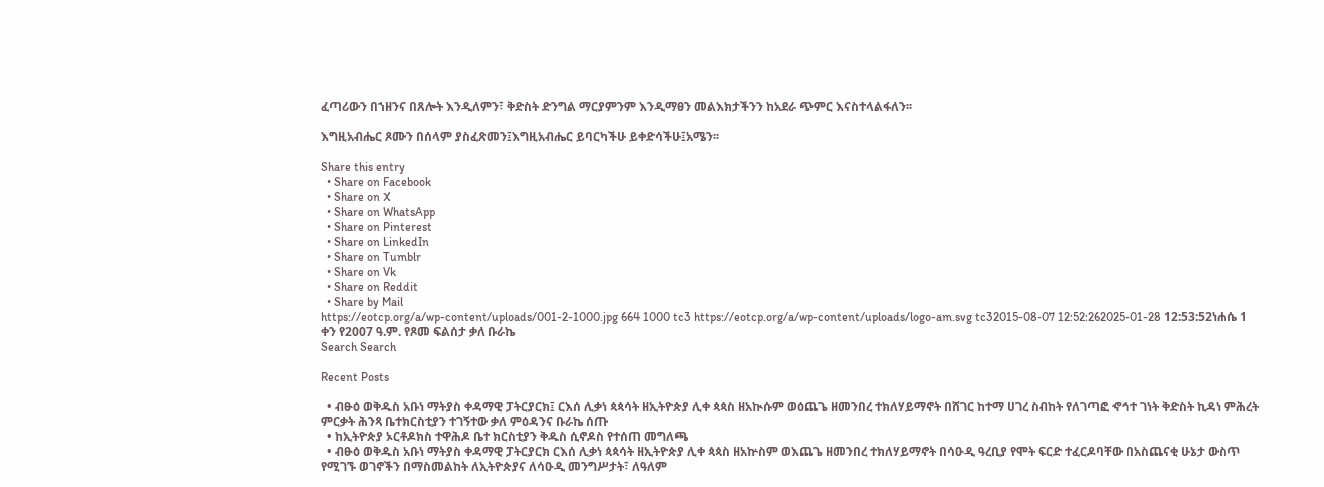ፈጣሪውን በኀዘንና በጸሎት እንዲለምን፣ ቅድስት ድንግል ማርያምንም እንዲማፀን መልእክታችንን ከአደራ ጭምር እናስተላልፋለን፡፡

እግዚአብሔር ጾሙን በሰላም ያስፈጽመን፤እግዚአብሔር ይባርካችሁ ይቀድሳችሁ፤አሜን፡፡

Share this entry
  • Share on Facebook
  • Share on X
  • Share on WhatsApp
  • Share on Pinterest
  • Share on LinkedIn
  • Share on Tumblr
  • Share on Vk
  • Share on Reddit
  • Share by Mail
https://eotcp.org/a/wp-content/uploads/001-2-1000.jpg 664 1000 tc3 https://eotcp.org/a/wp-content/uploads/logo-am.svg tc32015-08-07 12:52:262025-01-28 12:53:52ነሐሴ 1 ቀን የ2007 ዓ.ም. የጾመ ፍልሰታ ቃለ ቡራኬ
Search Search

Recent Posts

  • ብፁዕ ወቅዱስ አቡነ ማትያስ ቀዳማዊ ፓትርያርክ፤ ርእሰ ሊቃነ ጳጳሳት ዘኢትዮጵያ ሊቀ ጳጳስ ዘአኲሱም ወዕጨጌ ዘመንበረ ተክለሃይማኖት በሸገር ከተማ ሀገረ ስብከት የለገጣፎ ኆኅተ ገነት ቅድስት ኪዳነ ምሕረት ምርቃት ሕንጻ ቤተክርስቲያን ተገኝተው ቃለ ምዕዳንና ቡራኬ ሰጡ
  • ከኢትዮጵያ ኦርቶዶክስ ተዋሕዶ ቤተ ክርስቲያን ቅዱስ ሲኖዶስ የተሰጠ መግለጫ
  • ብፁዕ ወቅዱስ አቡነ ማትያስ ቀዳማዊ ፓትርያርክ ርእሰ ሊቃነ ጳጳሳት ዘኢትዮጵያ ሊቀ ጳጳስ ዘአኵስም ወእጨጌ ዘመንበረ ተክለሃይማኖት በሳዑዲ ዓረቢያ የሞት ፍርድ ተፈርዶባቸው በአስጨናቂ ሁኔታ ውስጥ የሚገኙ ወገኖችን በማስመልከት ለኢትዮጵያና ለሳዑዲ መንግሥታት፣ ለዓለም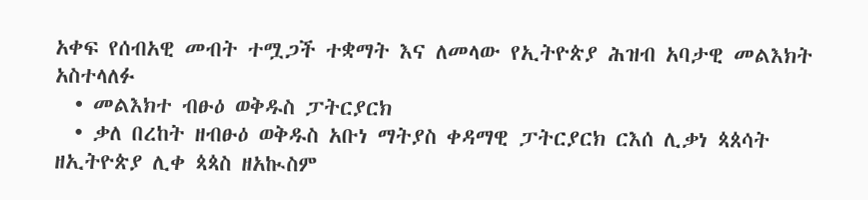አቀፍ የሰብአዊ መብት ተሟጋች ተቋማት እና ለመላው የኢትዮጵያ ሕዝብ አባታዊ መልእክት አስተላለፉ
  • መልእክተ ብፁዕ ወቅዱስ ፓትርያርክ
  • ቃለ በረከት ዘብፁዕ ወቅዱስ አቡነ ማትያስ ቀዳማዊ ፓትርያርክ ርእሰ ሊቃነ ጳጰሳት ዘኢትዮጵያ ሊቀ ጳጳስ ዘአኲስም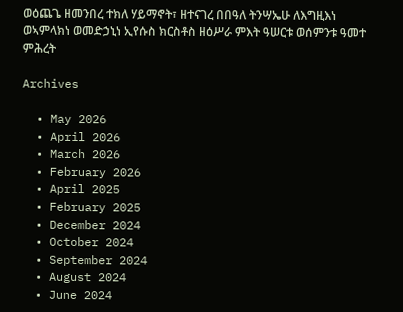ወዕጨጌ ዘመንበረ ተክለ ሃይማኖት፣ ዘተናገረ በበዓለ ትንሣኤሁ ለእግዚእነ ወኣምላክነ ወመድኃኒነ ኢየሱስ ክርስቶስ ዘዕሥራ ምእት ዓሠርቱ ወሰምንቱ ዓመተ ምሕረት

Archives

  • May 2026
  • April 2026
  • March 2026
  • February 2026
  • April 2025
  • February 2025
  • December 2024
  • October 2024
  • September 2024
  • August 2024
  • June 2024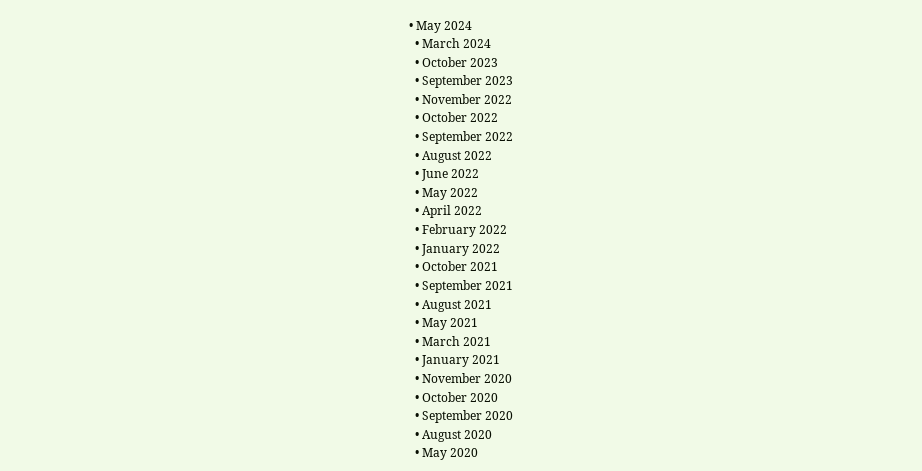• May 2024
  • March 2024
  • October 2023
  • September 2023
  • November 2022
  • October 2022
  • September 2022
  • August 2022
  • June 2022
  • May 2022
  • April 2022
  • February 2022
  • January 2022
  • October 2021
  • September 2021
  • August 2021
  • May 2021
  • March 2021
  • January 2021
  • November 2020
  • October 2020
  • September 2020
  • August 2020
  • May 2020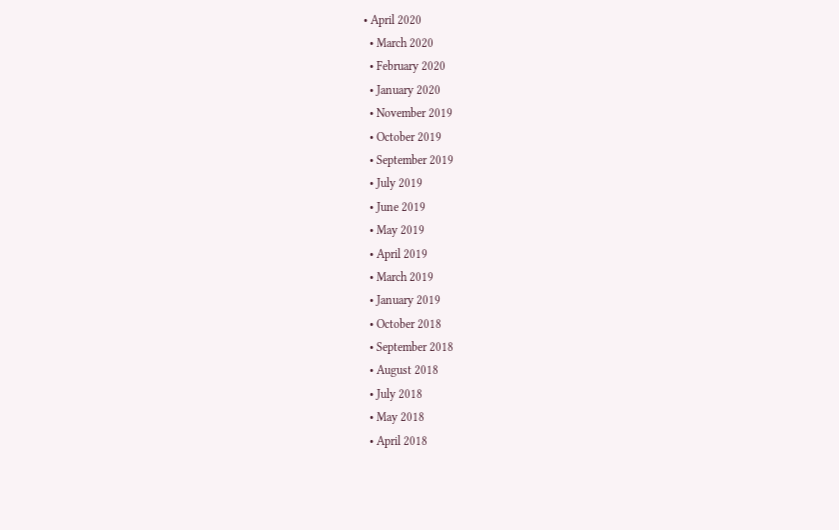• April 2020
  • March 2020
  • February 2020
  • January 2020
  • November 2019
  • October 2019
  • September 2019
  • July 2019
  • June 2019
  • May 2019
  • April 2019
  • March 2019
  • January 2019
  • October 2018
  • September 2018
  • August 2018
  • July 2018
  • May 2018
  • April 2018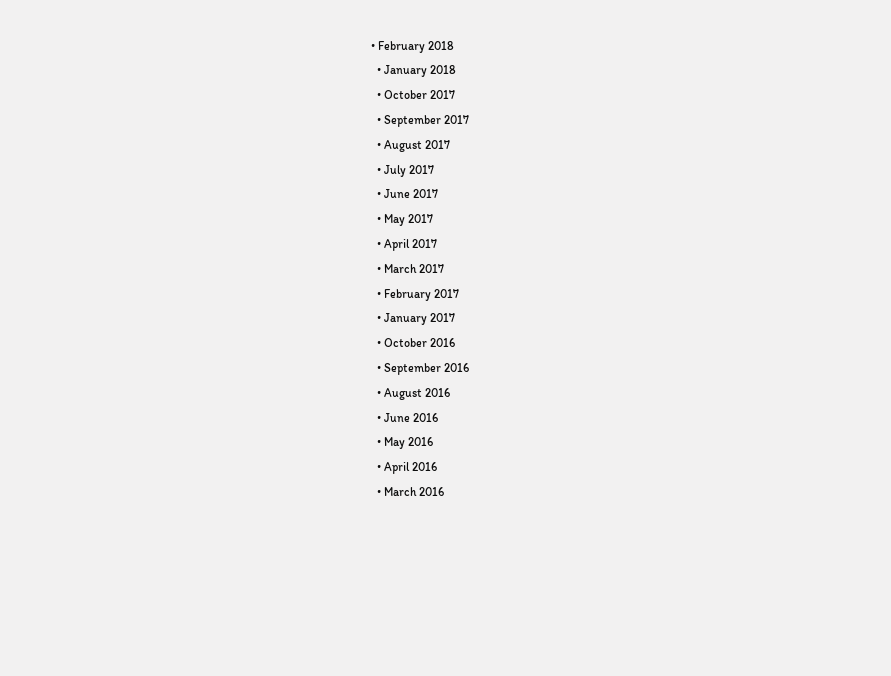• February 2018
  • January 2018
  • October 2017
  • September 2017
  • August 2017
  • July 2017
  • June 2017
  • May 2017
  • April 2017
  • March 2017
  • February 2017
  • January 2017
  • October 2016
  • September 2016
  • August 2016
  • June 2016
  • May 2016
  • April 2016
  • March 2016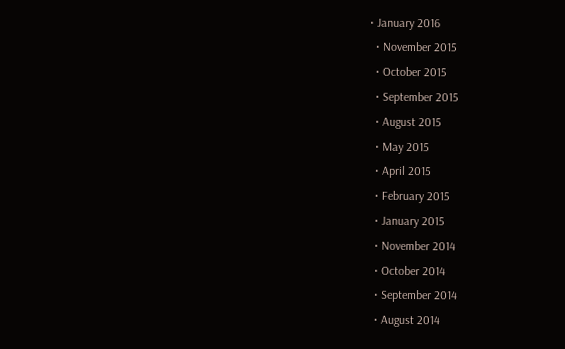• January 2016
  • November 2015
  • October 2015
  • September 2015
  • August 2015
  • May 2015
  • April 2015
  • February 2015
  • January 2015
  • November 2014
  • October 2014
  • September 2014
  • August 2014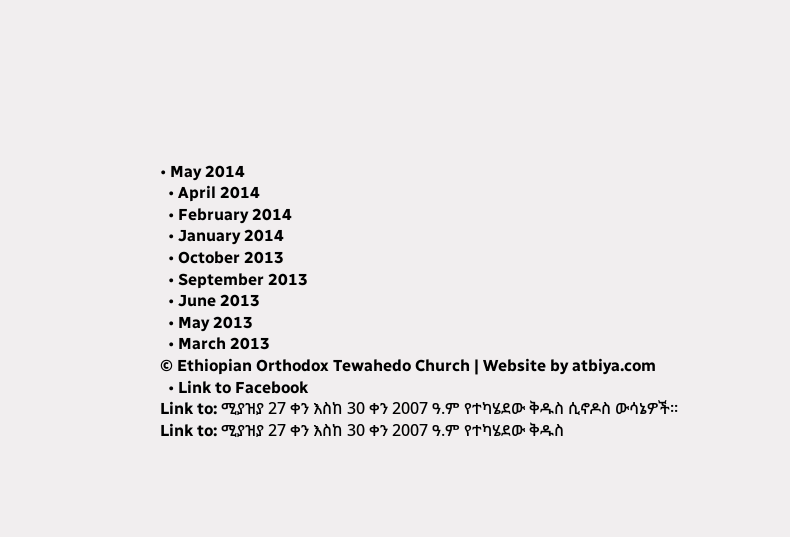• May 2014
  • April 2014
  • February 2014
  • January 2014
  • October 2013
  • September 2013
  • June 2013
  • May 2013
  • March 2013
© Ethiopian Orthodox Tewahedo Church | Website by atbiya.com
  • Link to Facebook
Link to: ሚያዝያ 27 ቀን እስከ 30 ቀን 2007 ዓ.ም የተካሄደው ቅዱስ ሲኖዶስ ውሳኔዎች፡፡ Link to: ሚያዝያ 27 ቀን እስከ 30 ቀን 2007 ዓ.ም የተካሄደው ቅዱስ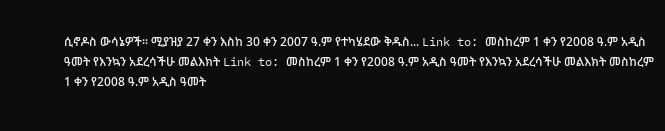ሲኖዶስ ውሳኔዎች፡፡ ሚያዝያ 27 ቀን እስከ 30 ቀን 2007 ዓ.ም የተካሄደው ቅዱስ... Link to: መስከረም 1 ቀን የ2008 ዓ.ም አዲስ ዓመት የእንኳን አደረሳችሁ መልእክት Link to: መስከረም 1 ቀን የ2008 ዓ.ም አዲስ ዓመት የእንኳን አደረሳችሁ መልእክት መስከረም 1 ቀን የ2008 ዓ.ም አዲስ ዓመት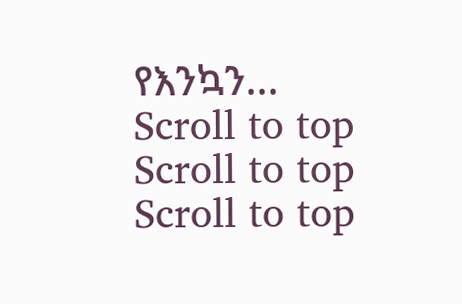የእንኳን...
Scroll to top Scroll to top Scroll to top